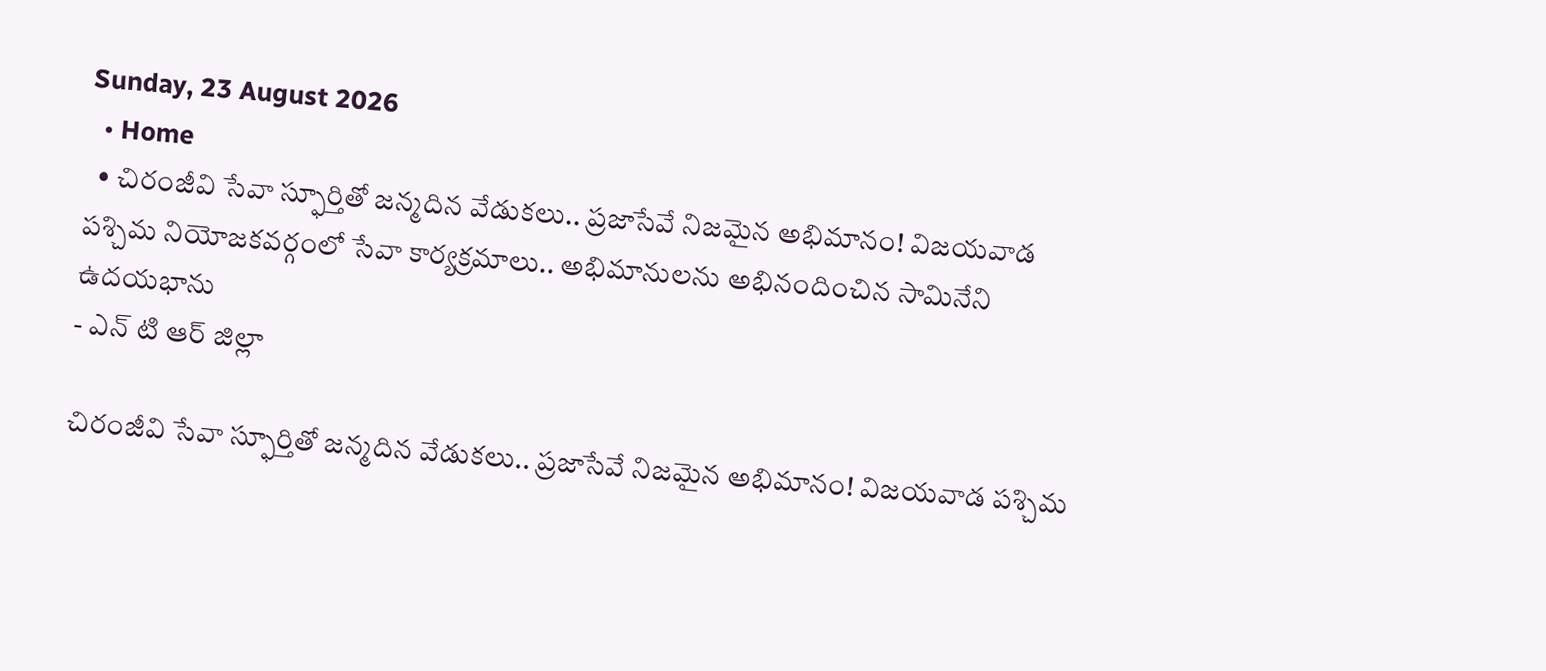Sunday, 23 August 2026
  • Home
  • చిరంజీవి సేవా స్ఫూర్తితో జన్మదిన వేడుకలు.. ప్రజాసేవే నిజమైన అభిమానం! విజయవాడ పశ్చిమ నియోజకవర్గంలో సేవా కార్యక్రమాలు.. అభిమానులను అభినందించిన సామినేని ఉదయభాను
- ఎన్ టి ఆర్ జిల్లా

చిరంజీవి సేవా స్ఫూర్తితో జన్మదిన వేడుకలు.. ప్రజాసేవే నిజమైన అభిమానం! విజయవాడ పశ్చిమ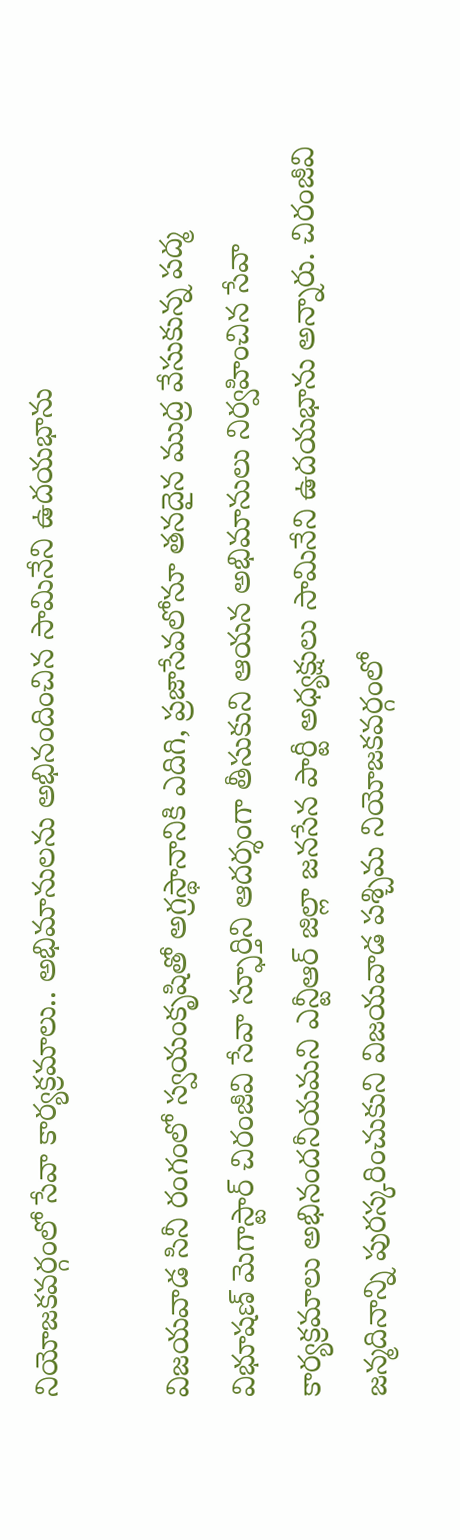నియోజకవర్గంలో సేవా కార్యక్రమాలు.. అభిమానులను అభినందించిన సామినేని ఉదయభాను

విజయవాడ సినీ రంగంలో స్వయంకృషితో అగ్రస్థానానికి ఎదిగి, ప్రజాసేవలోనూ తనదైన ముద్ర వేసుకున్న పద్మ విభూషణ్ మెగాస్టార్ చిరంజీవి సేవా స్ఫూర్తిని ఆదర్శంగా తీసుకుని ఆయన అభిమానులు నిర్వహించిన సేవా కార్యక్రమాలు అభినందనీయమని ఎన్టీఆర్ జిల్లా జనసేన పార్టీ అధ్యక్షులు సామినేని ఉదయభాను అన్నారు. చిరంజీవి జన్మదినాన్ని పురస్కరించుకుని విజయవాడ పశ్చిమ నియోజకవర్గంలో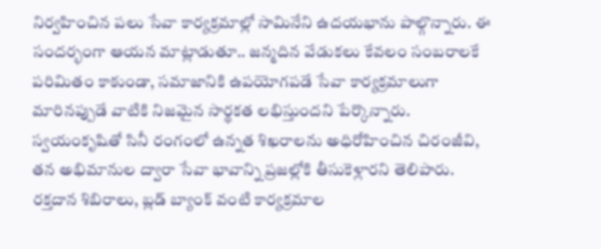నిర్వహించిన పలు సేవా కార్యక్రమాల్లో సామినేని ఉదయభాను పాల్గొన్నారు. ఈ సందర్భంగా ఆయన మాట్లాడుతూ.. జన్మదిన వేడుకలు కేవలం సంబరాలకే పరిమితం కాకుండా, సమాజానికి ఉపయోగపడే సేవా కార్యక్రమాలుగా మారినప్పుడే వాటికి నిజమైన సార్థకత లభిస్తుందని పేర్కొన్నారు. స్వయంకృషితో సినీ రంగంలో ఉన్నత శిఖరాలను అధిరోహించిన చిరంజీవి, తన అభిమానుల ద్వారా సేవా భావాన్ని ప్రజల్లోకి తీసుకెళ్లారని తెలిపారు. రక్తదాన శిబిరాలు, బ్లడ్ బ్యాంక్ వంటి కార్యక్రమాల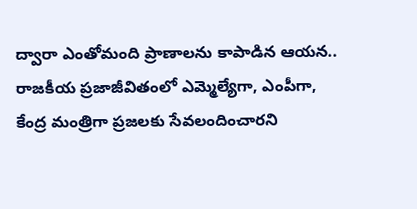ద్వారా ఎంతోమంది ప్రాణాలను కాపాడిన ఆయన.. రాజకీయ ప్రజాజీవితంలో ఎమ్మెల్యేగా, ఎంపీగా, కేంద్ర మంత్రిగా ప్రజలకు సేవలందించారని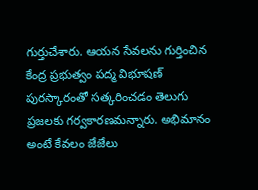గుర్తుచేశారు. ఆయన సేవలను గుర్తించిన కేంద్ర ప్రభుత్వం పద్మ విభూషణ్ పురస్కారంతో సత్కరించడం తెలుగు ప్రజలకు గర్వకారణమన్నారు. అభిమానం అంటే కేవలం జేజేలు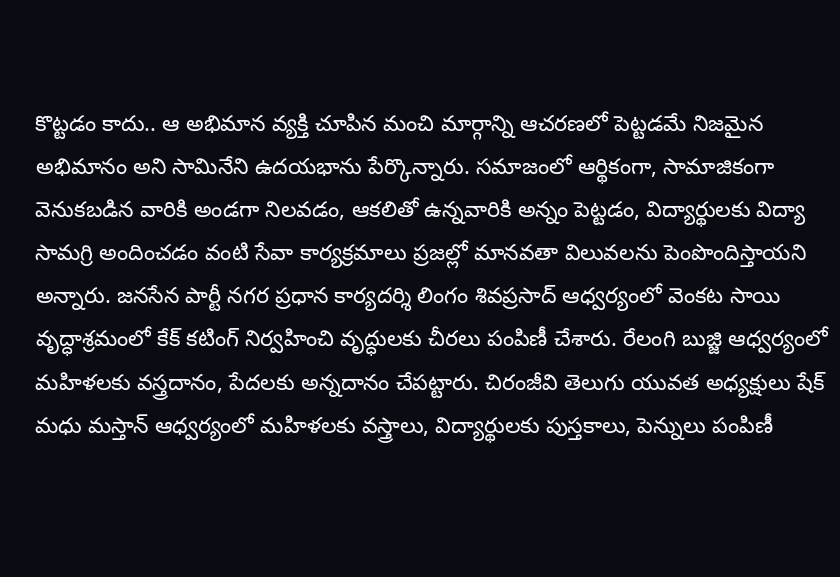కొట్టడం కాదు.. ఆ అభిమాన వ్యక్తి చూపిన మంచి మార్గాన్ని ఆచరణలో పెట్టడమే నిజమైన అభిమానం అని సామినేని ఉదయభాను పేర్కొన్నారు. సమాజంలో ఆర్థికంగా, సామాజికంగా వెనుకబడిన వారికి అండగా నిలవడం, ఆకలితో ఉన్నవారికి అన్నం పెట్టడం, విద్యార్థులకు విద్యా సామగ్రి అందించడం వంటి సేవా కార్యక్రమాలు ప్రజల్లో మానవతా విలువలను పెంపొందిస్తాయని అన్నారు. జనసేన పార్టీ నగర ప్రధాన కార్యదర్శి లింగం శివప్రసాద్ ఆధ్వర్యంలో వెంకట సాయి వృద్ధాశ్రమంలో కేక్ కటింగ్ నిర్వహించి వృద్ధులకు చీరలు పంపిణీ చేశారు. రేలంగి బుజ్జి ఆధ్వర్యంలో మహిళలకు వస్త్రదానం, పేదలకు అన్నదానం చేపట్టారు. చిరంజీవి తెలుగు యువత అధ్యక్షులు షేక్ మధు మస్తాన్ ఆధ్వర్యంలో మహిళలకు వస్త్రాలు, విద్యార్థులకు పుస్తకాలు, పెన్నులు పంపిణీ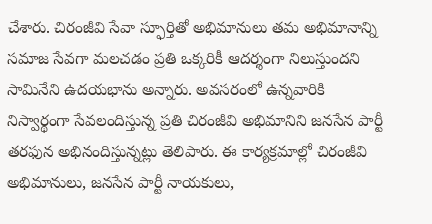చేశారు. చిరంజీవి సేవా స్ఫూర్తితో అభిమానులు తమ అభిమానాన్ని సమాజ సేవగా మలచడం ప్రతి ఒక్కరికీ ఆదర్శంగా నిలుస్తుందని సామినేని ఉదయభాను అన్నారు. అవసరంలో ఉన్నవారికి నిస్వార్థంగా సేవలందిస్తున్న ప్రతి చిరంజీవి అభిమానిని జనసేన పార్టీ తరఫున అభినందిస్తున్నట్లు తెలిపారు. ఈ కార్యక్రమాల్లో చిరంజీవి అభిమానులు, జనసేన పార్టీ నాయకులు,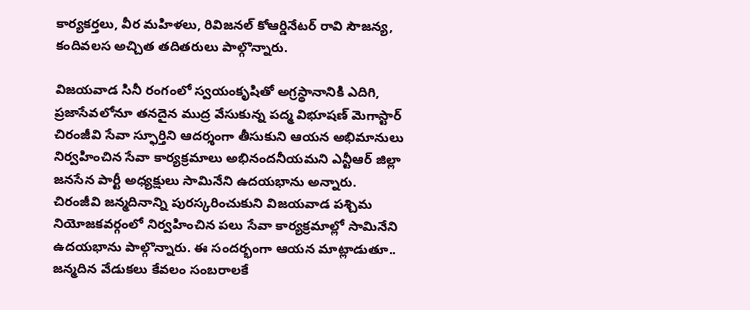కార్యకర్తలు, వీర మహిళలు, రివిజనల్ కోఆర్డినేటర్ రావి సౌజన్య, కందివలస అచ్చిత తదితరులు పాల్గొన్నారు.

విజయవాడ సినీ రంగంలో స్వయంకృషితో అగ్రస్థానానికి ఎదిగి, ప్రజాసేవలోనూ తనదైన ముద్ర వేసుకున్న పద్మ విభూషణ్ మెగాస్టార్ చిరంజీవి సేవా స్ఫూర్తిని ఆదర్శంగా తీసుకుని ఆయన అభిమానులు నిర్వహించిన సేవా కార్యక్రమాలు అభినందనీయమని ఎన్టీఆర్ జిల్లా జనసేన పార్టీ అధ్యక్షులు సామినేని ఉదయభాను అన్నారు.
చిరంజీవి జన్మదినాన్ని పురస్కరించుకుని విజయవాడ పశ్చిమ నియోజకవర్గంలో నిర్వహించిన పలు సేవా కార్యక్రమాల్లో సామినేని ఉదయభాను పాల్గొన్నారు. ఈ సందర్భంగా ఆయన మాట్లాడుతూ.. జన్మదిన వేడుకలు కేవలం సంబరాలకే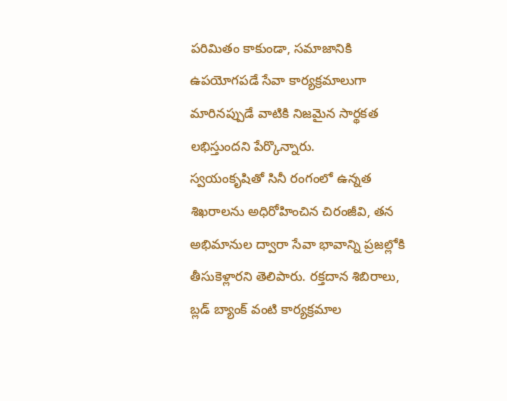పరిమితం కాకుండా, సమాజానికి ఉపయోగపడే సేవా కార్యక్రమాలుగా మారినప్పుడే వాటికి నిజమైన సార్థకత లభిస్తుందని పేర్కొన్నారు.
స్వయంకృషితో సినీ రంగంలో ఉన్నత శిఖరాలను అధిరోహించిన చిరంజీవి, తన అభిమానుల ద్వారా సేవా భావాన్ని ప్రజల్లోకి తీసుకెళ్లారని తెలిపారు. రక్తదాన శిబిరాలు, బ్లడ్ బ్యాంక్ వంటి కార్యక్రమాల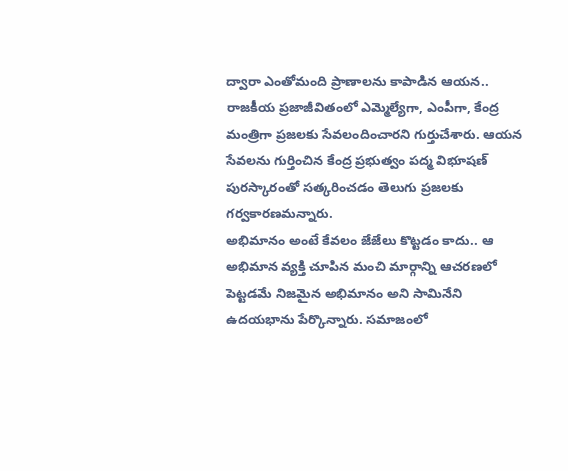ద్వారా ఎంతోమంది ప్రాణాలను కాపాడిన ఆయన.. రాజకీయ ప్రజాజీవితంలో ఎమ్మెల్యేగా, ఎంపీగా, కేంద్ర మంత్రిగా ప్రజలకు సేవలందించారని గుర్తుచేశారు. ఆయన సేవలను గుర్తించిన కేంద్ర ప్రభుత్వం పద్మ విభూషణ్ పురస్కారంతో సత్కరించడం తెలుగు ప్రజలకు గర్వకారణమన్నారు.
అభిమానం అంటే కేవలం జేజేలు కొట్టడం కాదు.. ఆ అభిమాన వ్యక్తి చూపిన మంచి మార్గాన్ని ఆచరణలో పెట్టడమే నిజమైన అభిమానం అని సామినేని ఉదయభాను పేర్కొన్నారు. సమాజంలో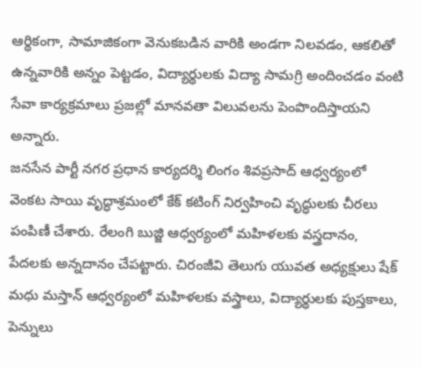ఆర్థికంగా, సామాజికంగా వెనుకబడిన వారికి అండగా నిలవడం, ఆకలితో ఉన్నవారికి అన్నం పెట్టడం, విద్యార్థులకు విద్యా సామగ్రి అందించడం వంటి సేవా కార్యక్రమాలు ప్రజల్లో మానవతా విలువలను పెంపొందిస్తాయని అన్నారు.
జనసేన పార్టీ నగర ప్రధాన కార్యదర్శి లింగం శివప్రసాద్ ఆధ్వర్యంలో వెంకట సాయి వృద్ధాశ్రమంలో కేక్ కటింగ్ నిర్వహించి వృద్ధులకు చీరలు పంపిణీ చేశారు. రేలంగి బుజ్జి ఆధ్వర్యంలో మహిళలకు వస్త్రదానం, పేదలకు అన్నదానం చేపట్టారు. చిరంజీవి తెలుగు యువత అధ్యక్షులు షేక్ మధు మస్తాన్ ఆధ్వర్యంలో మహిళలకు వస్త్రాలు, విద్యార్థులకు పుస్తకాలు, పెన్నులు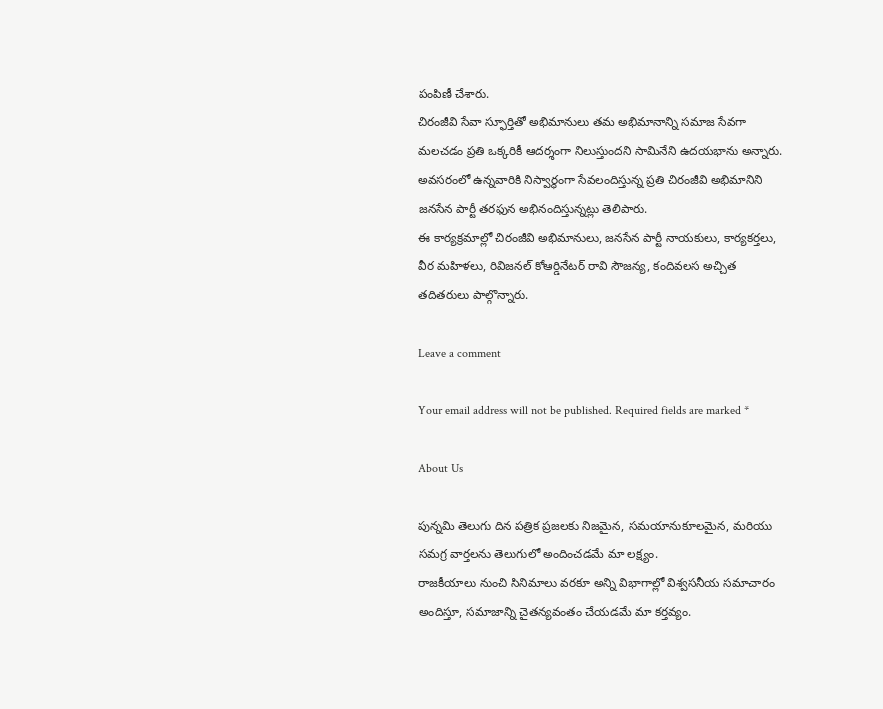పంపిణీ చేశారు.
చిరంజీవి సేవా స్ఫూర్తితో అభిమానులు తమ అభిమానాన్ని సమాజ సేవగా మలచడం ప్రతి ఒక్కరికీ ఆదర్శంగా నిలుస్తుందని సామినేని ఉదయభాను అన్నారు. అవసరంలో ఉన్నవారికి నిస్వార్థంగా సేవలందిస్తున్న ప్రతి చిరంజీవి అభిమానిని జనసేన పార్టీ తరఫున అభినందిస్తున్నట్లు తెలిపారు.
ఈ కార్యక్రమాల్లో చిరంజీవి అభిమానులు, జనసేన పార్టీ నాయకులు, కార్యకర్తలు, వీర మహిళలు, రివిజనల్ కోఆర్డినేటర్ రావి సౌజన్య, కందివలస అచ్చిత తదితరులు పాల్గొన్నారు.

Leave a comment

Your email address will not be published. Required fields are marked *

About Us

పున్నమి తెలుగు దిన పత్రిక ప్రజలకు నిజమైన, సమయానుకూలమైన, మరియు సమగ్ర వార్తలను తెలుగులో అందించడమే మా లక్ష్యం.
రాజకీయాలు నుంచి సినిమాలు వరకూ అన్ని విభాగాల్లో విశ్వసనీయ సమాచారం అందిస్తూ, సమాజాన్ని చైతన్యవంతం చేయడమే మా కర్తవ్యం.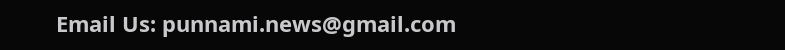Email Us: punnami.news@gmail.com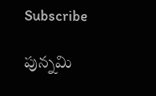Subscribe

పున్నమి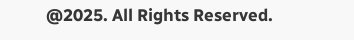@2025. All Rights Reserved.